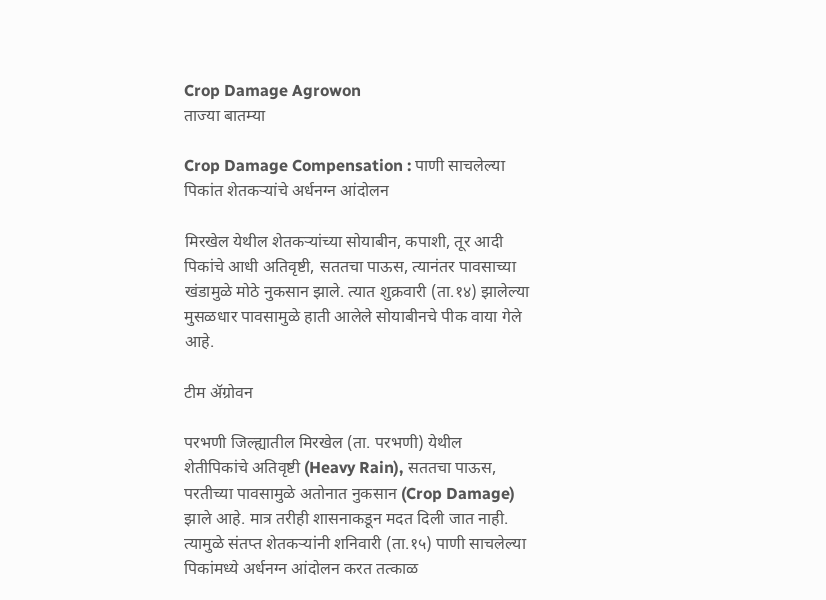Crop Damage Agrowon
ताज्या बातम्या

Crop Damage Compensation : पाणी साचलेल्या पिकांत शेतकऱ्यांचे अर्धनग्न आंदोलन

मिरखेल येथील शेतकऱ्यांच्या सोयाबीन, कपाशी, तूर आदी पिकांचे आधी अतिवृष्टी, सततचा पाऊस, त्यानंतर पावसाच्या खंडामुळे मोठे नुकसान झाले. त्यात शुक्रवारी (ता.१४) झालेल्या मुसळधार पावसामुळे हाती आलेले सोयाबीनचे पीक वाया गेले आहे.

टीम ॲग्रोवन

परभणी जिल्ह्यातील मिरखेल (ता. परभणी) येथील शेतीपिकांचे अतिवृष्टी (Heavy Rain), सततचा पाऊस, परतीच्या पावसामुळे अतोनात नुकसान (Crop Damage) झाले आहे. मात्र तरीही शासनाकडून मदत दिली जात नाही. त्यामुळे संतप्त शेतकऱ्यांनी शनिवारी (ता.१५) पाणी साचलेल्या पिकांमध्ये अर्धनग्न आंदोलन करत तत्काळ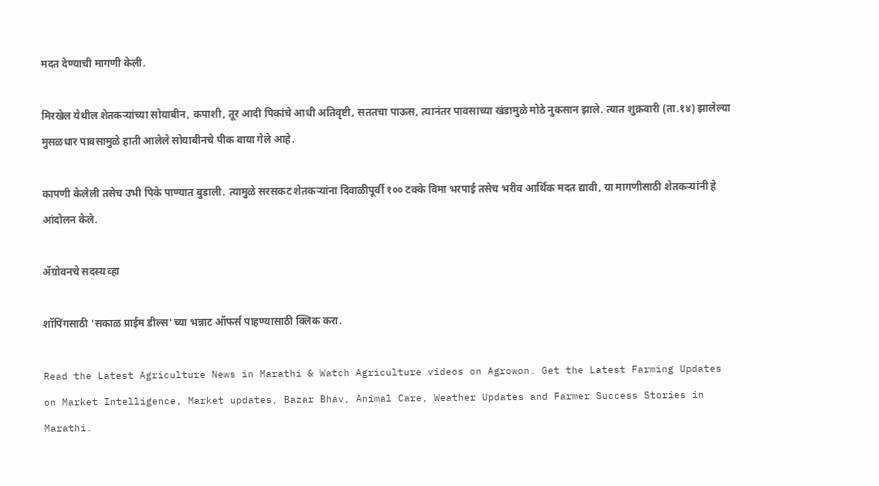मदत देण्याची मागणी केली.

मिरखेल येथील शेतकऱ्यांच्या सोयाबीन, कपाशी, तूर आदी पिकांचे आधी अतिवृष्टी, सततचा पाऊस, त्यानंतर पावसाच्या खंडामुळे मोठे नुकसान झाले. त्यात शुक्रवारी (ता.१४) झालेल्या मुसळधार पावसामुळे हाती आलेले सोयाबीनचे पीक वाया गेले आहे.

कापणी केलेली तसेच उभी पिके पाण्यात बुडाली. त्यामुळे सरसकट शेतकऱ्यांना दिवाळीपूर्वी १०० टक्के विमा भरपाई तसेच भरीव आर्थिक मदत द्यावी, या मागणीसाठी शेतकऱ्यांनी हे आंदोलन केले.

ॲग्रोवनचे सदस्य व्हा

शॉपिंगसाठी 'सकाळ प्राईम डील्स'च्या भन्नाट ऑफर्स पाहण्यासाठी क्लिक करा.

Read the Latest Agriculture News in Marathi & Watch Agriculture videos on Agrowon. Get the Latest Farming Updates on Market Intelligence, Market updates, Bazar Bhav, Animal Care, Weather Updates and Farmer Success Stories in Marathi.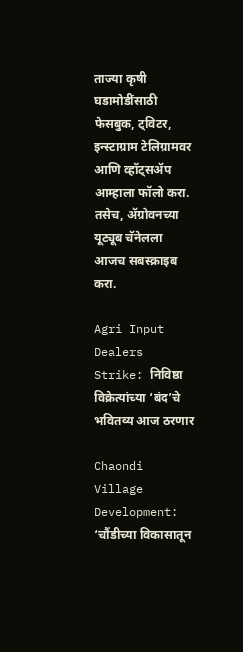ताज्या कृषी घडामोडींसाठी फेसबुक, ट्विटर, इन्स्टाग्राम टेलिग्रामवर आणि व्हॉट्सॲप आम्हाला फॉलो करा. तसेच, ॲग्रोवनच्या यूट्यूब चॅनेलला आजच सबस्क्राइब करा.

Agri Input Dealers Strike: निविष्ठा विक्रेत्यांच्या ‘बंद’चे भवितव्य आज ठरणार

Chaondi Village Development: ‘चौंडीच्या विकासातून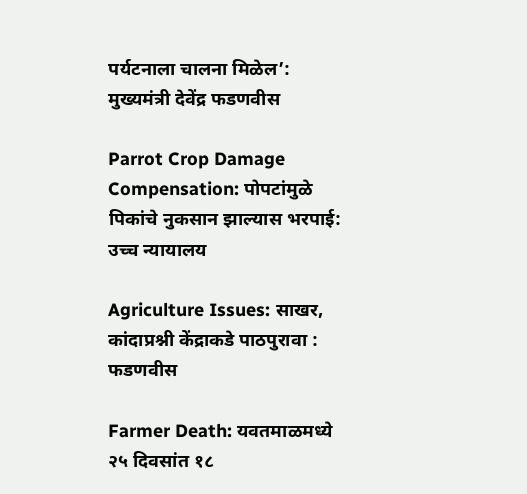पर्यटनाला चालना मिळेल’: मुख्यमंत्री देवेंद्र फडणवीस

Parrot Crop Damage Compensation: पोपटांमुळे पिकांचे नुकसान झाल्यास भरपाई: उच्च न्यायालय

Agriculture Issues: साखर, कांदाप्रश्नी केंद्राकडे पाठपुरावा : फडणवीस

Farmer Death: यवतमाळमध्ये २५ दिवसांत १८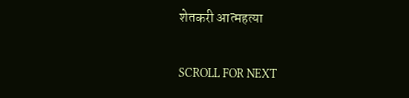शेतकरी आत्महत्या

SCROLL FOR NEXT